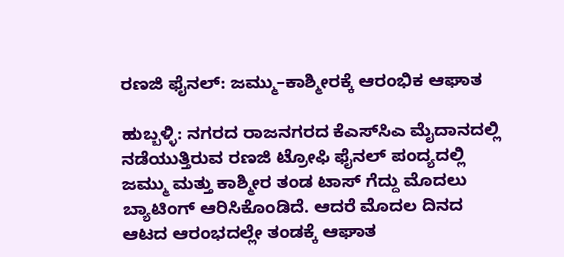ರಣಜಿ ಫೈನಲ್: ಜಮ್ಮು–ಕಾಶ್ಮೀರಕ್ಕೆ ಆರಂಭಿಕ ಆಘಾತ

ಹುಬ್ಬಳ್ಳಿ: ನಗರದ ರಾಜನಗರದ ಕೆಎಸ್‌ಸಿಎ ಮೈದಾನದಲ್ಲಿ ನಡೆಯುತ್ತಿರುವ ರಣಜಿ ಟ್ರೋಫಿ ಫೈನಲ್ ಪಂದ್ಯದಲ್ಲಿ ಜಮ್ಮು ಮತ್ತು ಕಾಶ್ಮೀರ ತಂಡ ಟಾಸ್ ಗೆದ್ದು ಮೊದಲು ಬ್ಯಾಟಿಂಗ್ ಆರಿಸಿಕೊಂಡಿದೆ. ಆದರೆ ಮೊದಲ ದಿನದ ಆಟದ ಆರಂಭದಲ್ಲೇ ತಂಡಕ್ಕೆ ಆಘಾತ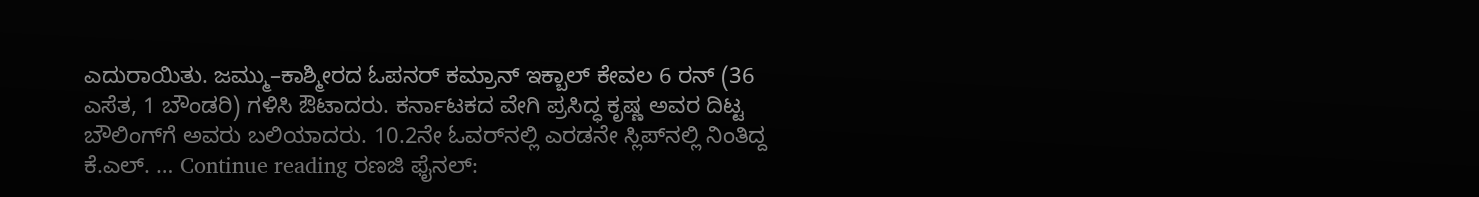ಎದುರಾಯಿತು. ಜಮ್ಮು–ಕಾಶ್ಮೀರದ ಓಪನರ್ ಕಮ್ರಾನ್ ಇಕ್ಬಾಲ್ ಕೇವಲ 6 ರನ್ (36 ಎಸೆತ, 1 ಬೌಂಡರಿ) ಗಳಿಸಿ ಔಟಾದರು. ಕರ್ನಾಟಕದ ವೇಗಿ ಪ್ರಸಿದ್ಧ ಕೃಷ್ಣ ಅವರ ದಿಟ್ಟ ಬೌಲಿಂಗ್‌ಗೆ ಅವರು ಬಲಿಯಾದರು. 10.2ನೇ ಓವರ್‌ನಲ್ಲಿ ಎರಡನೇ ಸ್ಲಿಪ್‌ನಲ್ಲಿ ನಿಂತಿದ್ದ ಕೆ.ಎಲ್. … Continue reading ರಣಜಿ ಫೈನಲ್: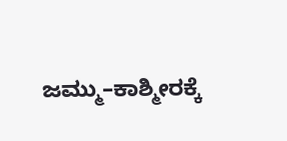ಜಮ್ಮು–ಕಾಶ್ಮೀರಕ್ಕೆ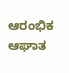ಆರಂಭಿಕ ಆಘಾತ